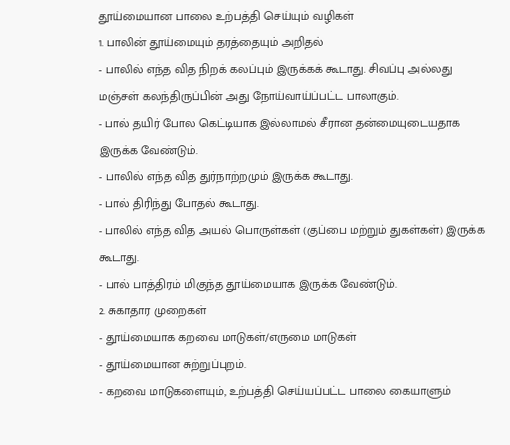தூய்மையான பாலை உற்பத்தி செய்யும் வழிகள்
1. பாலின் தூய்மையும் தரத்தையும் அறிதல்
- பாலில் எந்த வித நிறக் கலப்பும் இருக்கக் கூடாது. சிவப்பு அல்லது மஞ்சள் கலந்திருப்பின் அது நோய்வாய்ப்பட்ட பாலாகும்.
- பால் தயிர் போல கெட்டியாக இல்லாமல் சீரான தன்மையுடையதாக இருக்க வேண்டும்.
- பாலில் எந்த வித துர்நாற்றமும் இருக்க கூடாது.
- பால் திரிந்து போதல் கூடாது.
- பாலில் எந்த வித அயல் பொருள்கள் (குப்பை மற்றும் துகள்கள்) இருக்க கூடாது.
- பால் பாத்திரம் மிகுந்த தூய்மையாக இருக்க வேண்டும்.
2. சுகாதார முறைகள்
- தூய்மையாக கறவை மாடுகள்/எருமை மாடுகள்
- தூய்மையான சுற்றுப்புறம்.
- கறவை மாடுகளையும், உற்பத்தி செய்யப்பட்ட பாலை கையாளும்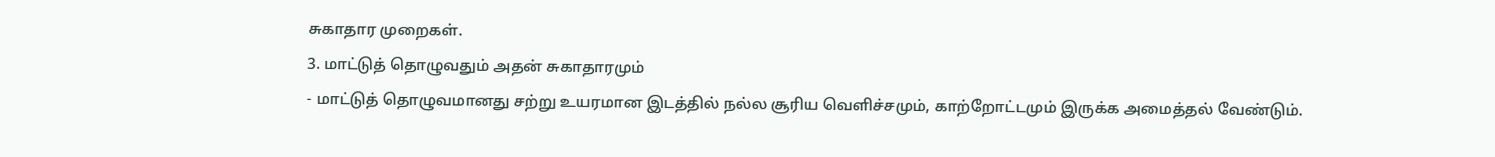சுகாதார முறைகள்.
3. மாட்டுத் தொழுவதும் அதன் சுகாதாரமும்
- மாட்டுத் தொழுவமானது சற்று உயரமான இடத்தில் நல்ல சூரிய வெளிச்சமும், காற்றோட்டமும் இருக்க அமைத்தல் வேண்டும்.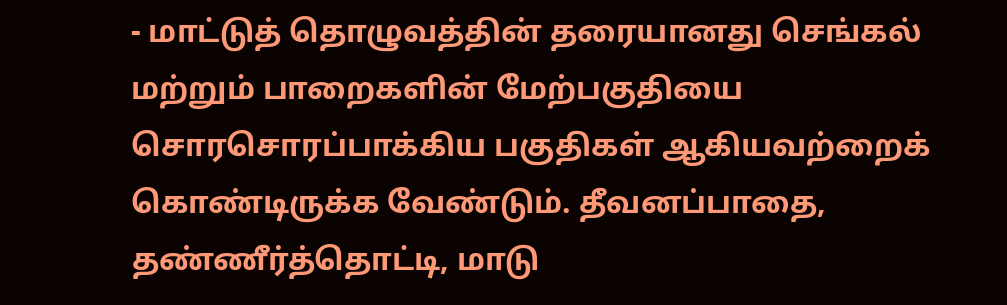- மாட்டுத் தொழுவத்தின் தரையானது செங்கல் மற்றும் பாறைகளின் மேற்பகுதியை சொரசொரப்பாக்கிய பகுதிகள் ஆகியவற்றைக் கொண்டிருக்க வேண்டும். தீவனப்பாதை, தண்ணீர்த்தொட்டி, மாடு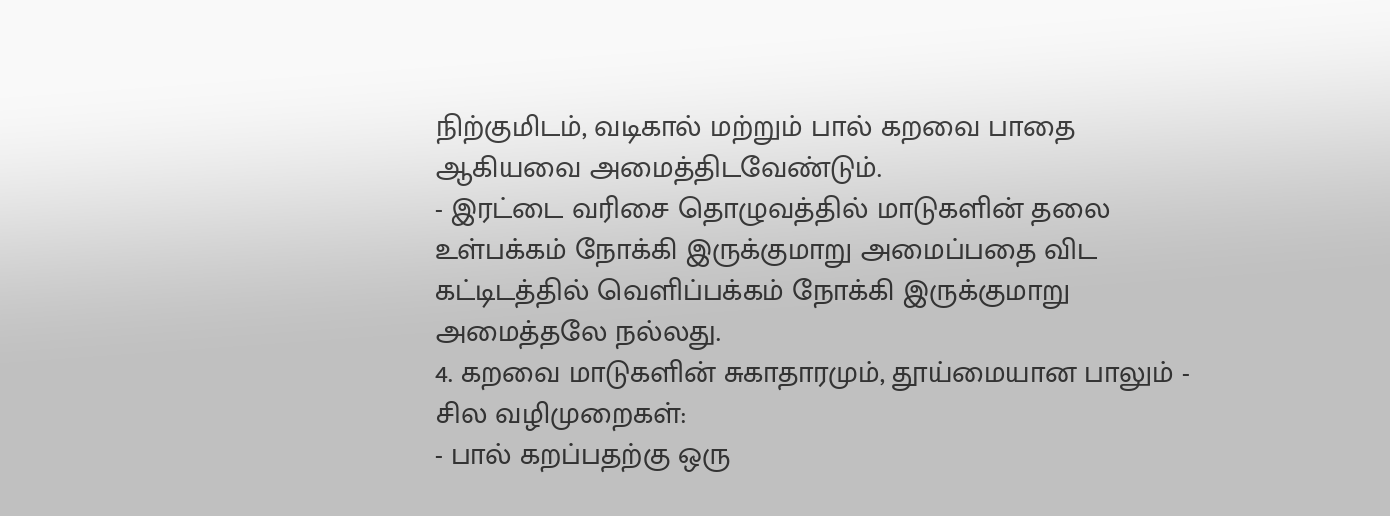நிற்குமிடம், வடிகால் மற்றும் பால் கறவை பாதை ஆகியவை அமைத்திடவேண்டும்.
- இரட்டை வரிசை தொழுவத்தில் மாடுகளின் தலை உள்பக்கம் நோக்கி இருக்குமாறு அமைப்பதை விட கட்டிடத்தில் வெளிப்பக்கம் நோக்கி இருக்குமாறு அமைத்தலே நல்லது.
4. கறவை மாடுகளின் சுகாதாரமும், தூய்மையான பாலும் - சில வழிமுறைகள்:
- பால் கறப்பதற்கு ஒரு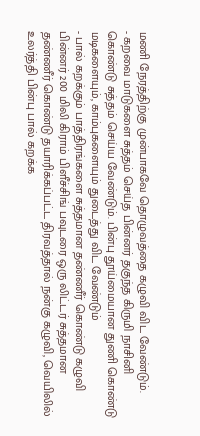மணி நேரத்திற்கு முன்பாகவே தொழுவத்தை கழுவி விட வேண்டும்.
- கறவை மாடுகளை சுத்தம் செய்த பின்னர் தகுந்த கிருமி நாசினி கொண்டு சுத்தம் செய்ய வேண்டும். பின்பு தூய்மையான துணி கொண்டு மடிகளையும், காம்புகளையும் துடைத்து விட வேண்டும்
- பால் கறக்கும் பாத்திரங்களை சுத்தமான தண்ணீர் கொண்டு கழுவி பின்னர் 200 மிலி கிராம் பிளீச்சிங் பவுடரை ஒரு லிட்டர் சுத்தமான தண்ணீர் கொண்டு தயாரிக்கப்பட்ட திரவத்தால் நன்கு கழுவி, வெயிலில் உலர்த்தி பின்பு பால் கறக்க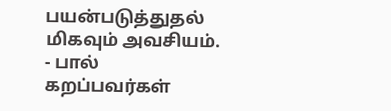பயன்படுத்துதல் மிகவும் அவசியம்.
- பால் கறப்பவர்கள்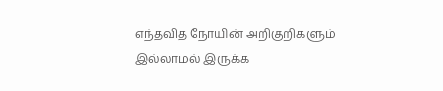எந்தவித நோயின் அறிகுறிகளும் இல்லாமல் இருக்க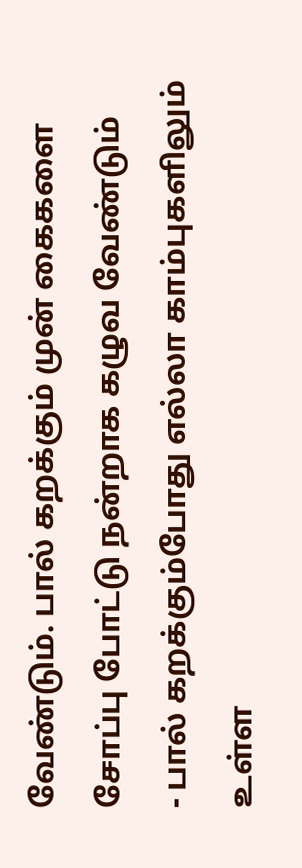வேண்டும். பால் கறக்கும் முன் கைகளை சோப்பு போட்டு நன்றாக கழுவ வேண்டும்
- பால் கறக்கும்போது எல்லா காம்புகளிலும் உள்ள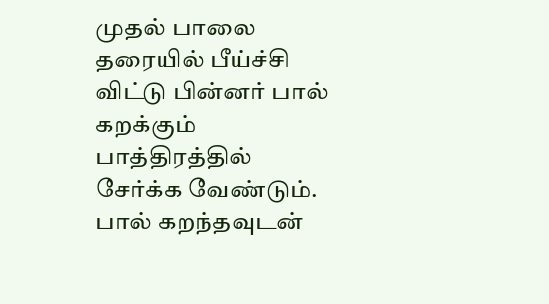முதல் பாலை தரையில் பீய்ச்சி விட்டு பின்னர் பால் கறக்கும் பாத்திரத்தில் சேர்க்க வேண்டும். பால் கறந்தவுடன்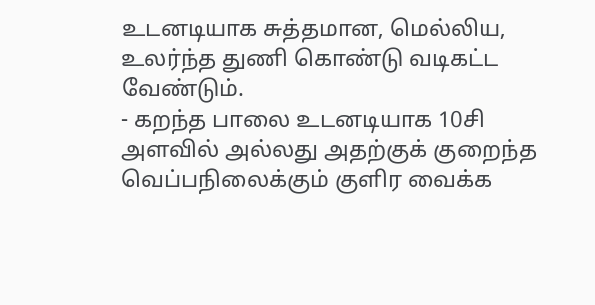உடனடியாக சுத்தமான, மெல்லிய, உலர்ந்த துணி கொண்டு வடிகட்ட வேண்டும்.
- கறந்த பாலை உடனடியாக 10சி அளவில் அல்லது அதற்குக் குறைந்த வெப்பநிலைக்கும் குளிர வைக்க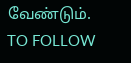வேண்டும்.
TO FOLLOW